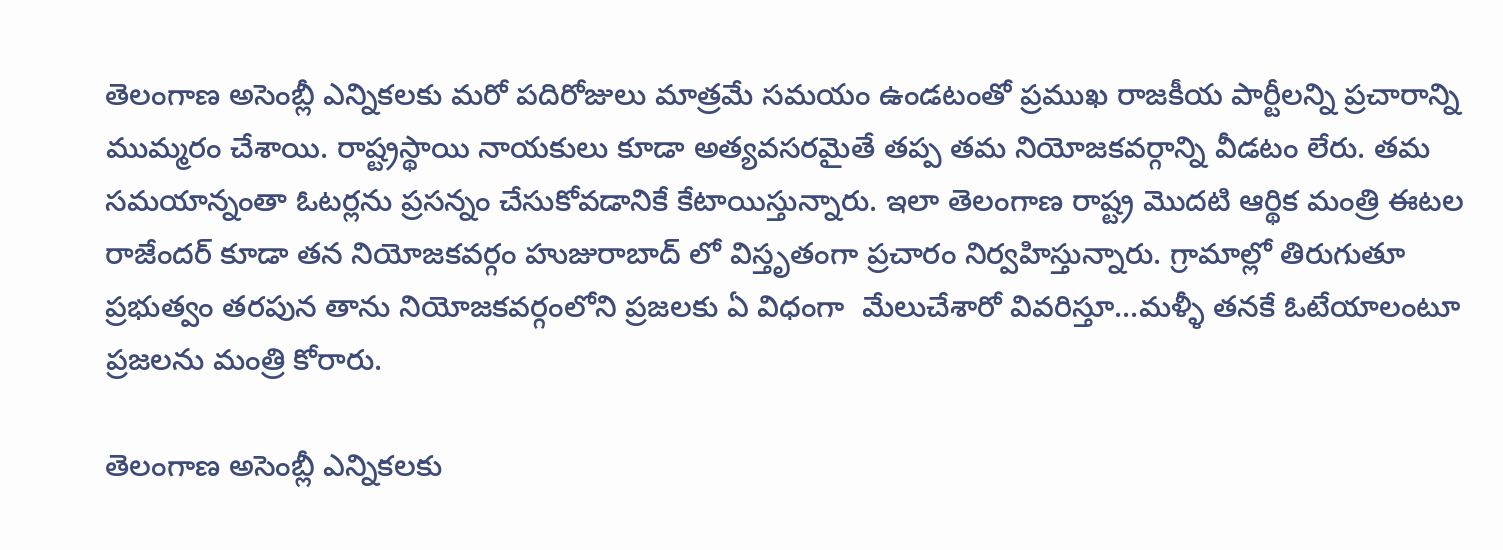తెలంగాణ అసెంబ్లీ ఎన్నికలకు మరో పదిరోజులు మాత్రమే సమయం ఉండటంతో ప్రముఖ రాజకీయ పార్టీలన్ని ప్రచారాన్ని ముమ్మరం చేశాయి. రాష్ట్రస్థాయి నాయకులు కూడా అత్యవసరమైతే తప్ప తమ నియోజకవర్గాన్ని వీడటం లేరు. తమ  సమయాన్నంతా ఓటర్లను ప్రసన్నం చేసుకోవడానికే కేటాయిస్తున్నారు. ఇలా తెలంగాణ రాష్ట్ర మొదటి ఆర్థిక మంత్రి ఈటల రాజేందర్ కూడా తన నియోజకవర్గం హుజురాబాద్ లో విస్తృతంగా ప్రచారం నిర్వహిస్తున్నారు. గ్రామాల్లో తిరుగుతూ ప్రభుత్వం తరపున తాను నియోజకవర్గంలోని ప్రజలకు ఏ విధంగా  మేలుచేశారో వివరిస్తూ...మళ్ళీ తనకే ఓటేయాలంటూ ప్రజలను మంత్రి కోరారు.

తెలంగాణ అసెంబ్లీ ఎన్నికలకు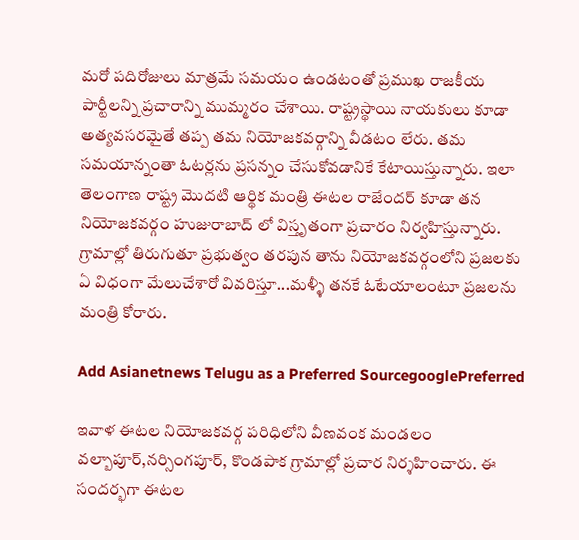మరో పదిరోజులు మాత్రమే సమయం ఉండటంతో ప్రముఖ రాజకీయ పార్టీలన్ని ప్రచారాన్ని ముమ్మరం చేశాయి. రాష్ట్రస్థాయి నాయకులు కూడా అత్యవసరమైతే తప్ప తమ నియోజకవర్గాన్ని వీడటం లేరు. తమ సమయాన్నంతా ఓటర్లను ప్రసన్నం చేసుకోవడానికే కేటాయిస్తున్నారు. ఇలా తెలంగాణ రాష్ట్ర మొదటి ఆర్థిక మంత్రి ఈటల రాజేందర్ కూడా తన నియోజకవర్గం హుజురాబాద్ లో విస్తృతంగా ప్రచారం నిర్వహిస్తున్నారు. గ్రామాల్లో తిరుగుతూ ప్రభుత్వం తరపున తాను నియోజకవర్గంలోని ప్రజలకు ఏ విధంగా మేలుచేశారో వివరిస్తూ...మళ్ళీ తనకే ఓటేయాలంటూ ప్రజలను మంత్రి కోరారు.

Add Asianetnews Telugu as a Preferred SourcegooglePreferred

ఇవాళ ఈటల నియోజకవర్గ పరిధిలోని వీణవంక మండలం వల్బాపూర్,నర్సింగపూర్, కొండపాక గ్రామాల్లో ప్రచార నిర్శహించారు. ఈ సందర్భగా ఈటల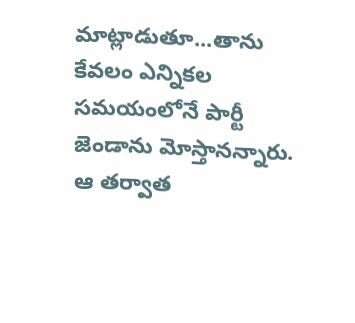మాట్లాడుతూ...తాను కేవలం ఎన్నికల సమయంలోనే పార్టీ జెండాను మోస్తానన్నారు. ఆ తర్వాత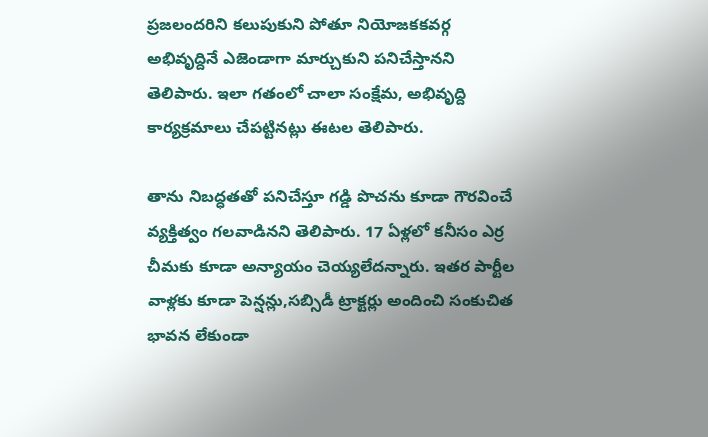ప్రజలందరిని కలుపుకుని పోతూ నియోజకకవర్గ అభివృద్దినే ఎజెండాగా మార్చుకుని పనిచేస్తానని తెలిపారు. ఇలా గతంలో చాలా సంక్షేమ, అభివృద్ది కార్యక్రమాలు చేపట్టినట్లు ఈటల తెలిపారు.

తాను నిబద్ధతతో పనిచేస్తూ గడ్డి పొచను కూడా గౌరవించే వ్యక్తిత్వం గలవాడినని తెలిపారు. 17 ఏళ్లలో కనీసం ఎర్ర చీమకు కూడా అన్యాయం చెయ్యలేదన్నారు. ఇతర పార్టీల వాళ్లకు కూడా పెన్షన్లు,సబ్సిడీ ట్రాక్టర్లు అందించి సంకుచిత భావన లేకుండా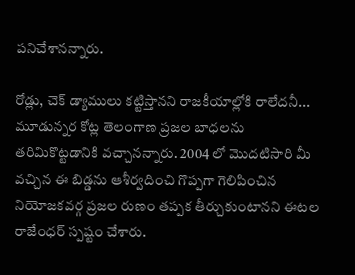పనిచేశానన్నారు.

రోడ్లు, చెక్ డ్యాములు కట్టిస్తానని రాజకీయాల్లోకి రాలేదనీ... మూడున్నర కోట్ల తెలంగాణ ప్రజల బాధలను తరిమికొట్టడానికి వచ్చానన్నారు. 2004 లో మొదటిసారి మీ వచ్చిన ఈ బిడ్డను ఆశీర్వదించి గొప్పగా గెలిపించిన నియోజకవర్గ ప్రజల రుణం తప్పక తీర్చుకుంటానని ఈటల రాజేంధర్ స్పష్టం చేశారు.